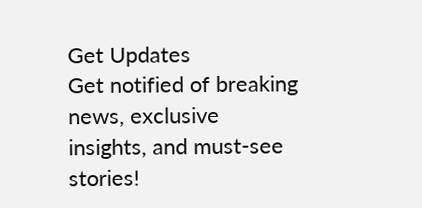Get Updates
Get notified of breaking news, exclusive insights, and must-see stories!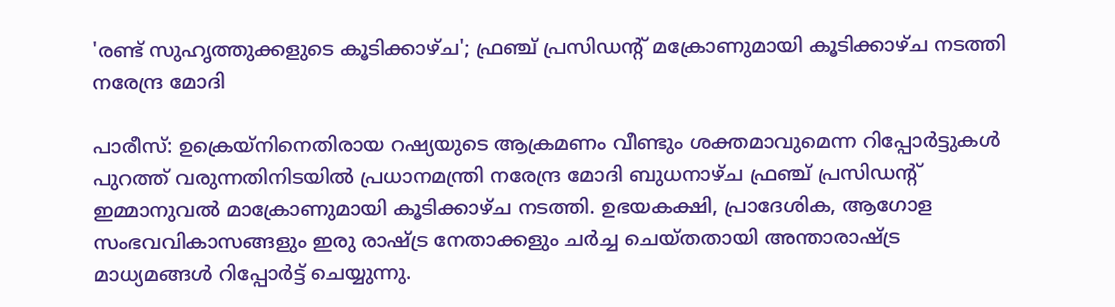'രണ്ട് സുഹൃത്തുക്കളുടെ കൂടിക്കാഴ്ച'; ഫ്രഞ്ച് പ്രസിഡന്റ് മക്രോണുമായി കൂടിക്കാഴ്ച നടത്തി നരേന്ദ്ര മോദി

പാരീസ്: ഉക്രെയ്‌നിനെതിരായ റഷ്യയുടെ ആക്രമണം വീണ്ടും ശക്തമാവുമെന്ന റിപ്പോർട്ടുകള്‍ പുറത്ത് വരുന്നതിനിടയില്‍ പ്രധാനമന്ത്രി നരേന്ദ്ര മോദി ബുധനാഴ്ച ഫ്രഞ്ച് പ്രസിഡന്റ് ഇമ്മാനുവൽ മാക്രോണുമായി കൂടിക്കാഴ്ച നടത്തി. ഉഭയകക്ഷി, പ്രാദേശിക, ആഗോള സംഭവവികാസങ്ങളും ഇരു രാഷ്ട്ര നേതാക്കളും ചർച്ച ചെയ്തതായി അന്താരാഷ്ട്ര മാധ്യമങ്ങള്‍ റിപ്പോർട്ട് ചെയ്യുന്നു.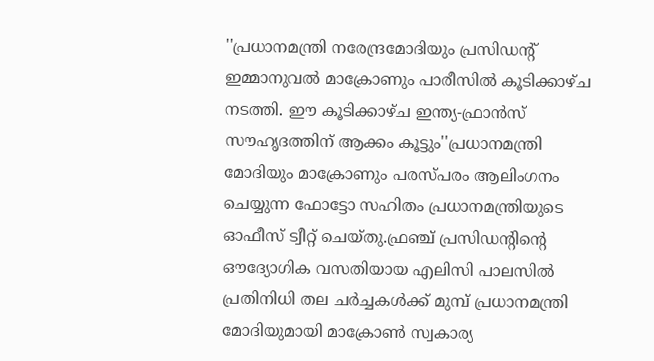''പ്രധാനമന്ത്രി നരേന്ദ്രമോദിയും പ്രസിഡന്റ് ഇമ്മാനുവൽ മാക്രോണും പാരീസിൽ കൂടിക്കാഴ്ച നടത്തി. ഈ കൂടിക്കാഴ്ച ഇന്ത്യ-ഫ്രാൻസ് സൗഹൃദത്തിന് ആക്കം കൂട്ടും''പ്രധാനമന്ത്രി മോദിയും മാക്രോണും പരസ്പരം ആലിംഗനം ചെയ്യുന്ന ഫോട്ടോ സഹിതം പ്രധാനമന്ത്രിയുടെ ഓഫീസ് ട്വീറ്റ് ചെയ്തു.ഫ്രഞ്ച് പ്രസിഡന്റിന്റെ ഔദ്യോഗിക വസതിയായ എലിസി പാലസിൽ പ്രതിനിധി തല ചർച്ചകൾക്ക് മുമ്പ് പ്രധാനമന്ത്രി മോദിയുമായി മാക്രോൺ സ്വകാര്യ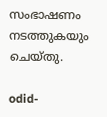സംഭാഷണം നടത്തുകയും ചെയ്തു.

odid-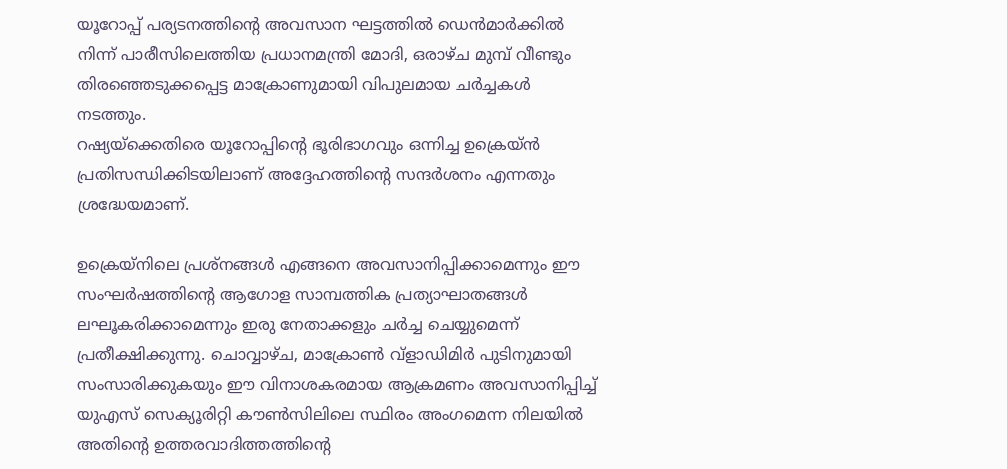യൂറോപ്പ് പര്യടനത്തിന്റെ അവസാന ഘട്ടത്തിൽ ഡെൻമാർക്കിൽ നിന്ന് പാരീസിലെത്തിയ പ്രധാനമന്ത്രി മോദി, ഒരാഴ്ച മുമ്പ് വീണ്ടും തിരഞ്ഞെടുക്കപ്പെട്ട മാക്രോണുമായി വിപുലമായ ചർച്ചകൾ നടത്തും.
റഷ്യയ്‌ക്കെതിരെ യൂറോപ്പിന്റെ ഭൂരിഭാഗവും ഒന്നിച്ച ഉക്രെയ്ൻ പ്രതിസന്ധിക്കിടയിലാണ് അദ്ദേഹത്തിന്റെ സന്ദർശനം എന്നതും ശ്രദ്ധേയമാണ്.

ഉക്രെയ്‌നിലെ പ്രശ്നങ്ങള്‍ എങ്ങനെ അവസാനിപ്പിക്കാമെന്നും ഈ സംഘർഷത്തിന്റെ ആഗോള സാമ്പത്തിക പ്രത്യാഘാതങ്ങൾ ലഘൂകരിക്കാമെന്നും ഇരു നേതാക്കളും ചർച്ച ചെയ്യുമെന്ന് പ്രതീക്ഷിക്കുന്നു. ചൊവ്വാഴ്ച, മാക്രോൺ വ്‌ളാഡിമിർ പുടിനുമായി സംസാരിക്കുകയും ഈ വിനാശകരമായ ആക്രമണം അവസാനിപ്പിച്ച് യുഎസ് സെക്യൂരിറ്റി കൗൺസിലിലെ സ്ഥിരം അംഗമെന്ന നിലയിൽ അതിന്റെ ഉത്തരവാദിത്തത്തിന്റെ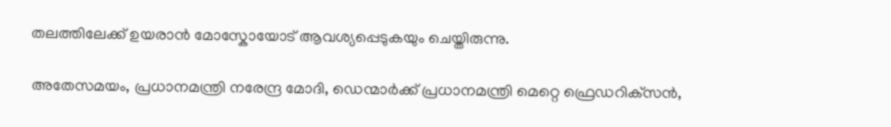തലത്തിലേക്ക് ഉയരാൻ മോസ്കോയോട് ആവശ്യപ്പെടുകയും ചെയ്തിരുന്നു.

അതേസമയം, പ്രധാനമന്ത്രി നരേന്ദ്ര മോദി, ഡെന്മാർക്ക് പ്രധാനമന്ത്രി മെറ്റെ ഫ്രെഡറിക്‌സൻ,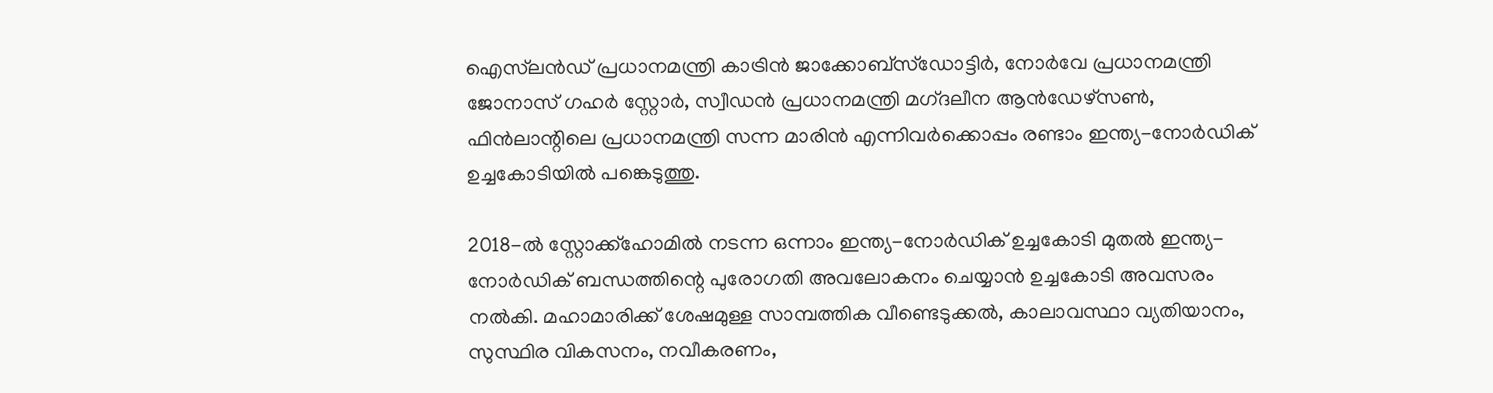ഐസ്‌ലൻഡ് പ്രധാനമന്ത്രി കാട്രിൻ ജാക്കോബ്‌സ്‌ഡോട്ടിർ, നോർവേ പ്രധാനമന്ത്രി ജോനാസ് ഗഹർ സ്റ്റോർ, സ്വീഡൻ പ്രധാനമന്ത്രി മഗ്‌ദലീന ആൻഡേഴ്‌സൺ, ഫിൻലാന്റിലെ പ്രധാനമന്ത്രി സന്ന മാരിൻ എന്നിവർക്കൊപ്പം രണ്ടാം ഇന്ത്യ-നോർഡിക് ഉച്ചകോടിയിൽ പങ്കെടുത്തു.

2018-ൽ സ്റ്റോക്ക്‌ഹോമിൽ നടന്ന ഒന്നാം ഇന്ത്യ-നോർഡിക് ഉച്ചകോടി മുതൽ ഇന്ത്യ-നോർഡിക് ബന്ധത്തിന്റെ പുരോഗതി അവലോകനം ചെയ്യാൻ ഉച്ചകോടി അവസരം നൽകി. മഹാമാരിക്ക് ശേഷമുള്ള സാമ്പത്തിക വീണ്ടെടുക്കൽ, കാലാവസ്ഥാ വ്യതിയാനം, സുസ്ഥിര വികസനം, നവീകരണം,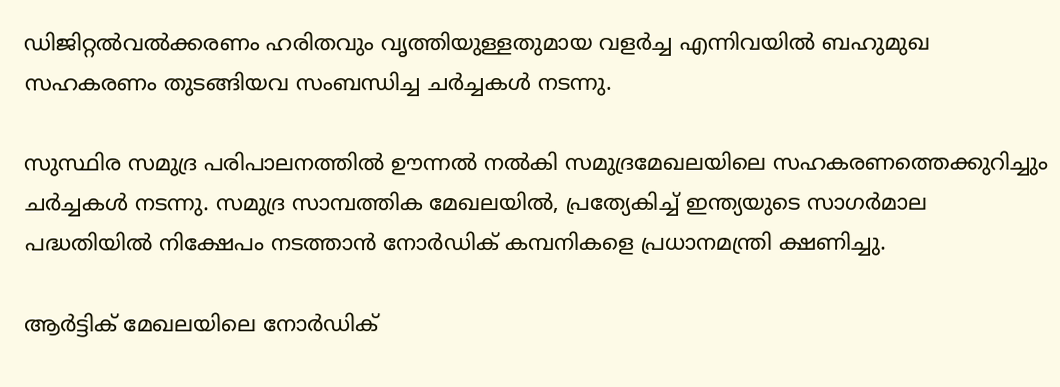ഡിജിറ്റൽവൽക്കരണം ഹരിതവും വൃത്തിയുള്ളതുമായ വളർച്ച എന്നിവയിൽ ബഹുമുഖ സഹകരണം തുടങ്ങിയവ സംബന്ധിച്ച ചർച്ചകൾ നടന്നു.

സുസ്ഥിര സമുദ്ര പരിപാലനത്തിൽ ഊന്നൽ നൽകി സമുദ്രമേഖലയിലെ സഹകരണത്തെക്കുറിച്ചും ചർച്ചകൾ നടന്നു. സമുദ്ര സാമ്പത്തിക മേഖലയിൽ, പ്രത്യേകിച്ച് ഇന്ത്യയുടെ സാഗർമാല പദ്ധതിയിൽ നിക്ഷേപം നടത്താൻ നോർഡിക് കമ്പനികളെ പ്രധാനമന്ത്രി ക്ഷണിച്ചു.

ആർട്ടിക് മേഖലയിലെ നോർഡിക്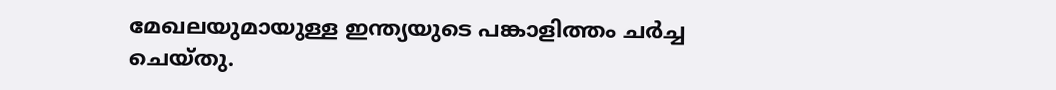മേഖലയുമായുള്ള ഇന്ത്യയുടെ പങ്കാളിത്തം ചർച്ച ചെയ്തു.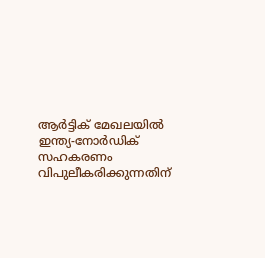ആർട്ടിക് മേഖലയിൽ ഇന്ത്യ-നോർഡിക് സഹകരണം വിപുലീകരിക്കുന്നതിന്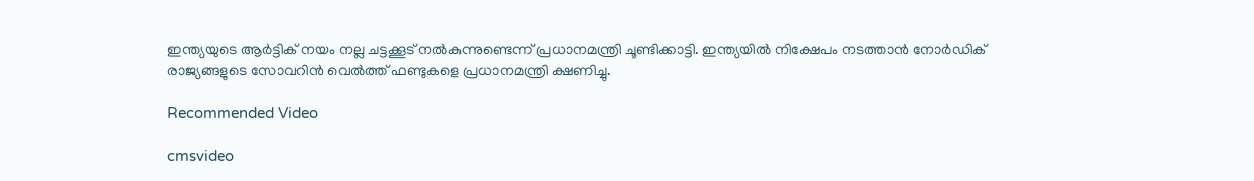ഇന്ത്യയുടെ ആർട്ടിക് നയം നല്ല ചട്ടക്കൂട് നൽകുന്നുണ്ടെന്ന് പ്രധാനമന്ത്രി ചൂണ്ടിക്കാട്ടി. ഇന്ത്യയിൽ നിക്ഷേപം നടത്താൻ നോർഡിക് രാജ്യങ്ങളുടെ സോവറിൻ വെൽത്ത് ഫണ്ടുകളെ പ്രധാനമന്ത്രി ക്ഷണിച്ചു.

Recommended Video

cmsvideo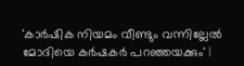'കാര്‍ഷിക നിയമം വീണ്ടും വന്നില്ലേല്‍ മോദിയെ കര്‍ഷകര്‍ പറഞ്ഞയക്കും' |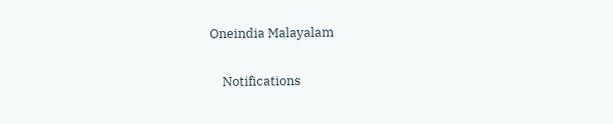Oneindia Malayalam

    Notifications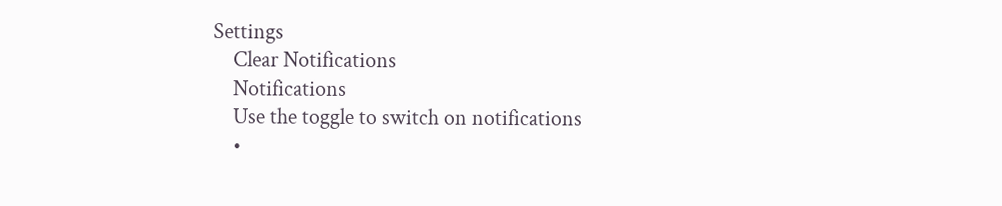Settings
    Clear Notifications
    Notifications
    Use the toggle to switch on notifications
    •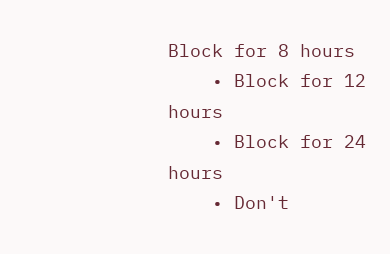Block for 8 hours
    • Block for 12 hours
    • Block for 24 hours
    • Don't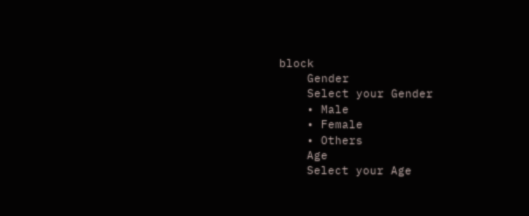block
    Gender
    Select your Gender
    • Male
    • Female
    • Others
    Age
    Select your Age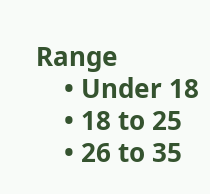Range
    • Under 18
    • 18 to 25
    • 26 to 35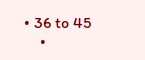• 36 to 45
    •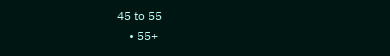45 to 55
    • 55+